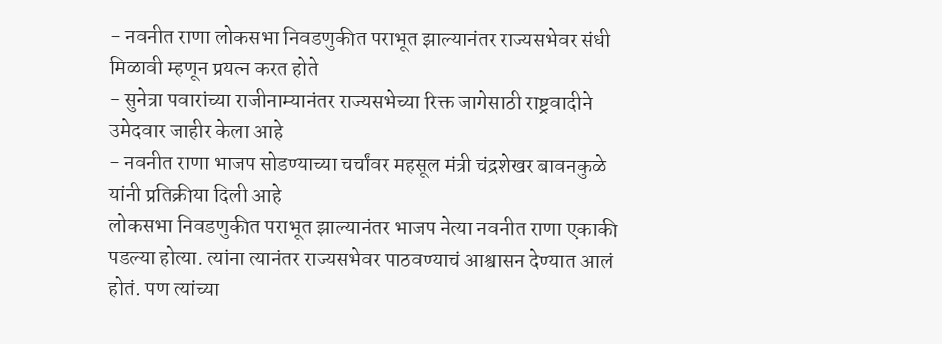- नवनीत राणा लोकसभा निवडणुकीत पराभूत झाल्यानंतर राज्यसभेवर संधी मिळावी म्हणून प्रयत्न करत होते
- सुनेत्रा पवारांच्या राजीनाम्यानंतर राज्यसभेच्या रिक्त जागेसाठी राष्ट्रवादीने उमेदवार जाहीर केला आहे
- नवनीत राणा भाजप सोडण्याच्या चर्चांवर महसूल मंत्री चंद्रशेखर बावनकुळे यांनी प्रतिक्रीया दिली आहे
लोकसभा निवडणुकीत पराभूत झाल्यानंतर भाजप नेत्या नवनीत राणा एकाकी पडल्या होत्या. त्यांना त्यानंतर राज्यसभेवर पाठवण्याचं आश्वासन देण्यात आलं होतं. पण त्यांच्या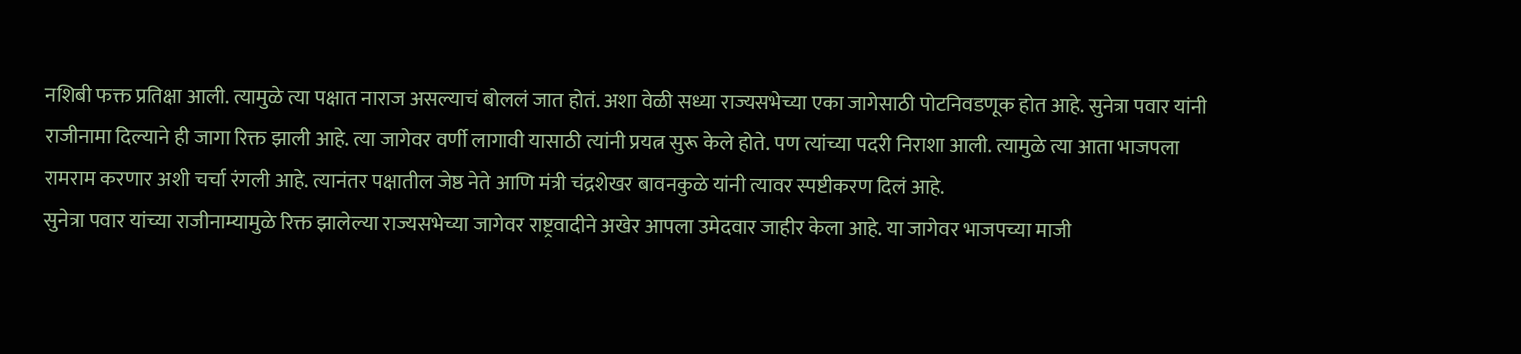नशिबी फक्त प्रतिक्षा आली. त्यामुळे त्या पक्षात नाराज असल्याचं बोललं जात होतं. अशा वेळी सध्या राज्यसभेच्या एका जागेसाठी पोटनिवडणूक होत आहे. सुनेत्रा पवार यांनी राजीनामा दिल्याने ही जागा रिक्त झाली आहे. त्या जागेवर वर्णी लागावी यासाठी त्यांनी प्रयत्न सुरू केले होते. पण त्यांच्या पदरी निराशा आली. त्यामुळे त्या आता भाजपला रामराम करणार अशी चर्चा रंगली आहे. त्यानंतर पक्षातील जेष्ठ नेते आणि मंत्री चंद्रशेखर बावनकुळे यांनी त्यावर स्पष्टीकरण दिलं आहे.
सुनेत्रा पवार यांच्या राजीनाम्यामुळे रिक्त झालेल्या राज्यसभेच्या जागेवर राष्ट्रवादीने अखेर आपला उमेदवार जाहीर केला आहे. या जागेवर भाजपच्या माजी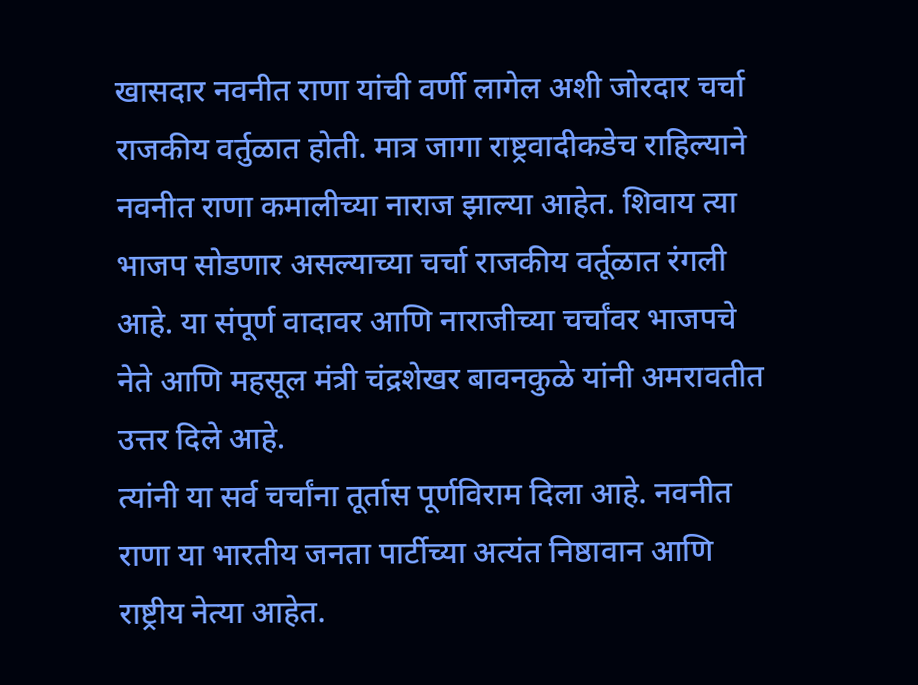खासदार नवनीत राणा यांची वर्णी लागेल अशी जोरदार चर्चा राजकीय वर्तुळात होती. मात्र जागा राष्ट्रवादीकडेच राहिल्याने नवनीत राणा कमालीच्या नाराज झाल्या आहेत. शिवाय त्या भाजप सोडणार असल्याच्या चर्चा राजकीय वर्तूळात रंगली आहे. या संपूर्ण वादावर आणि नाराजीच्या चर्चांवर भाजपचे नेते आणि महसूल मंत्री चंद्रशेखर बावनकुळे यांनी अमरावतीत उत्तर दिले आहे.
त्यांनी या सर्व चर्चांना तूर्तास पूर्णविराम दिला आहे. नवनीत राणा या भारतीय जनता पार्टीच्या अत्यंत निष्ठावान आणि राष्ट्रीय नेत्या आहेत.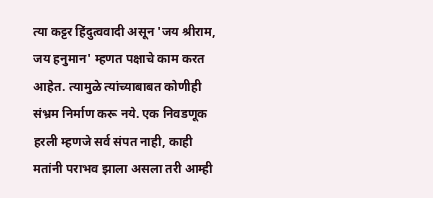त्या कट्टर हिंदुत्ववादी असून 'जय श्रीराम, जय हनुमान' म्हणत पक्षाचे काम करत आहेत. त्यामुळे त्यांच्याबाबत कोणीही संभ्रम निर्माण करू नये. एक निवडणूक हरली म्हणजे सर्व संपत नाही, काही मतांनी पराभव झाला असला तरी आम्ही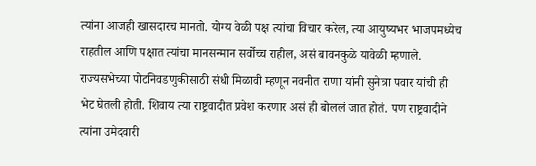त्यांना आजही खासदारच मानतो. योग्य वेळी पक्ष त्यांचा विचार करेल, त्या आयुष्यभर भाजपमध्येच राहतील आणि पक्षात त्यांचा मानसन्मान सर्वोच्च राहील, असं बावनकुळे यावेळी म्हणाले.
राज्यसभेच्या पोटनिवडणुकीसाठी संधी मिळावी म्हणून नवनीत राणा यांनी सुनेत्रा पवार यांची ही भेट घेतली होती. शिवाय त्या राष्ट्रवादीत प्रवेश करणार असं ही बोललं जात होतं. पण राष्ट्रवादीने त्यांना उमेदवारी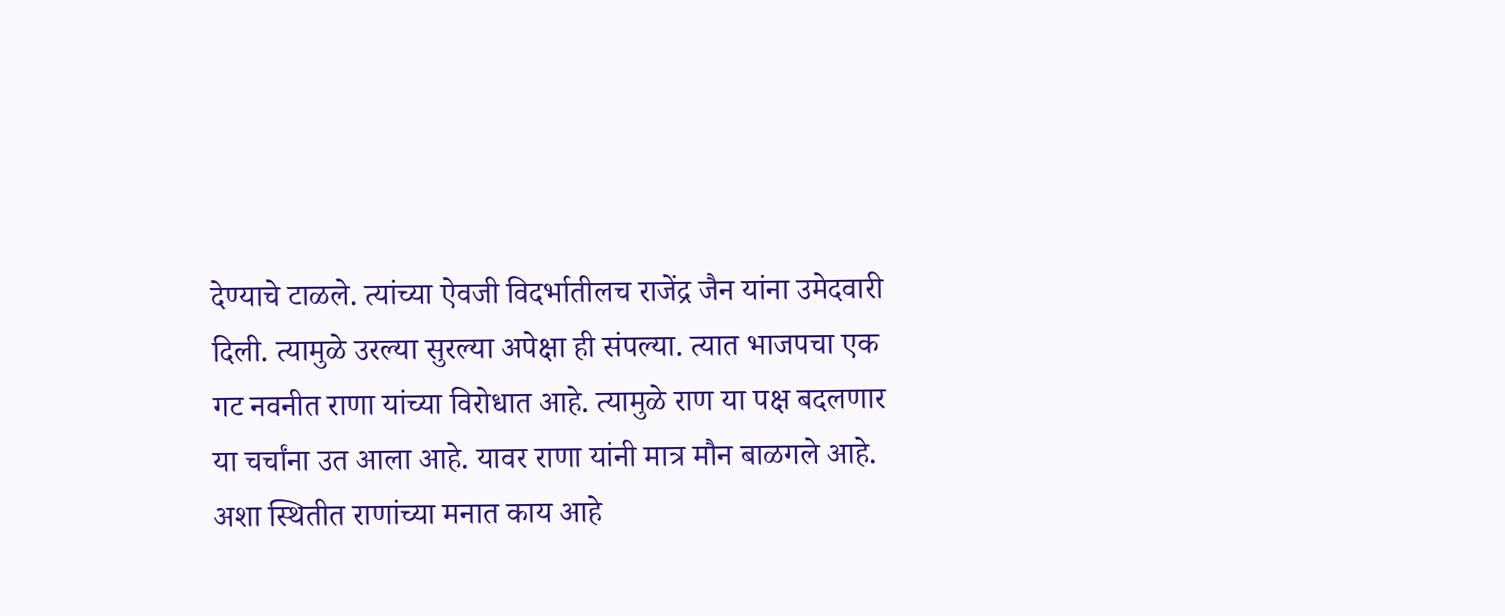देण्याचे टाळले. त्यांच्या ऐवजी विदर्भातीलच राजेंद्र जैन यांना उमेदवारी दिली. त्यामुळे उरल्या सुरल्या अपेक्षा ही संपल्या. त्यात भाजपचा एक गट नवनीत राणा यांच्या विरोधात आहे. त्यामुळे राण या पक्ष बदलणार या चर्चांना उत आला आहे. यावर राणा यांनी मात्र मौन बाळगले आहे. अशा स्थितीत राणांच्या मनात काय आहे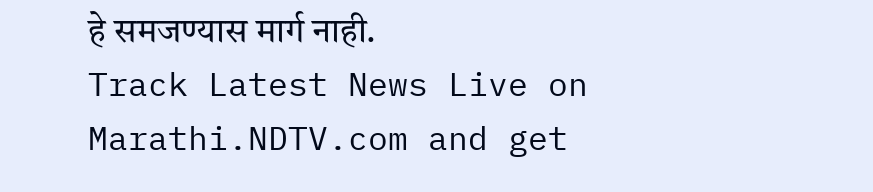हे समजण्यास मार्ग नाही.
Track Latest News Live on Marathi.NDTV.com and get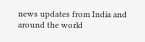news updates from India and around the world